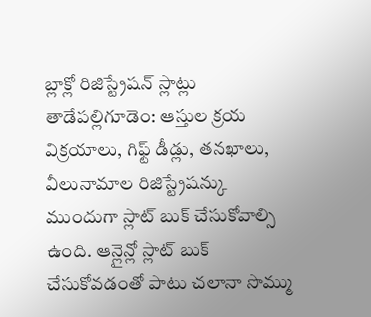బ్లాక్లో రిజిస్ట్రేషన్ స్లాట్లు
తాడేపల్లిగూడెం: ఆస్తుల క్రయ విక్రయాలు, గిఫ్ట్ డీడ్లు, తనఖాలు, వీలునామాల రిజిస్ట్రేషన్కు ముందుగా స్లాట్ బుక్ చేసుకోవాల్సి ఉంది. ఆన్లైన్లో స్లాట్ బుక్ చేసుకోవడంతో పాటు చలానా సొమ్ము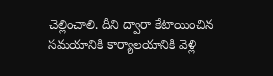చెల్లించాలి. దీని ద్వారా కేటాయించిన సమయానికి కార్యాలయానికి వెళ్లి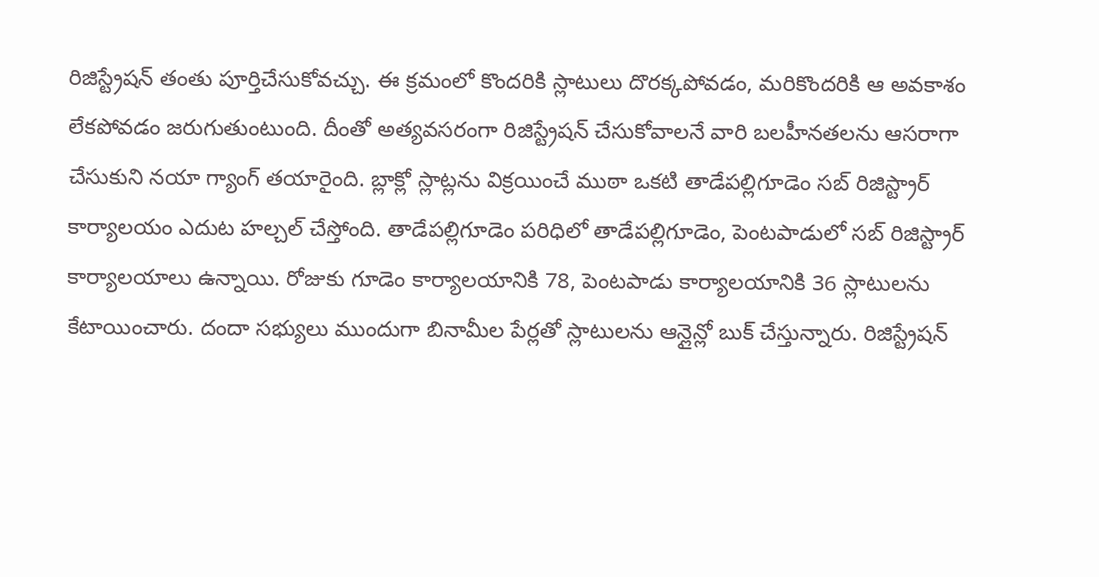రిజిస్ట్రేషన్ తంతు పూర్తిచేసుకోవచ్చు. ఈ క్రమంలో కొందరికి స్లాటులు దొరక్కపోవడం, మరికొందరికి ఆ అవకాశం లేకపోవడం జరుగుతుంటుంది. దీంతో అత్యవసరంగా రిజిస్ట్రేషన్ చేసుకోవాలనే వారి బలహీనతలను ఆసరాగా చేసుకుని నయా గ్యాంగ్ తయారైంది. బ్లాక్లో స్లాట్లను విక్రయించే ముఠా ఒకటి తాడేపల్లిగూడెం సబ్ రిజిస్ట్రార్ కార్యాలయం ఎదుట హల్చల్ చేస్తోంది. తాడేపల్లిగూడెం పరిధిలో తాడేపల్లిగూడెం, పెంటపాడులో సబ్ రిజిస్ట్రార్ కార్యాలయాలు ఉన్నాయి. రోజుకు గూడెం కార్యాలయానికి 78, పెంటపాడు కార్యాలయానికి 36 స్లాటులను కేటాయించారు. దందా సభ్యులు ముందుగా బినామీల పేర్లతో స్లాటులను ఆన్లైన్లో బుక్ చేస్తున్నారు. రిజిస్ట్రేషన్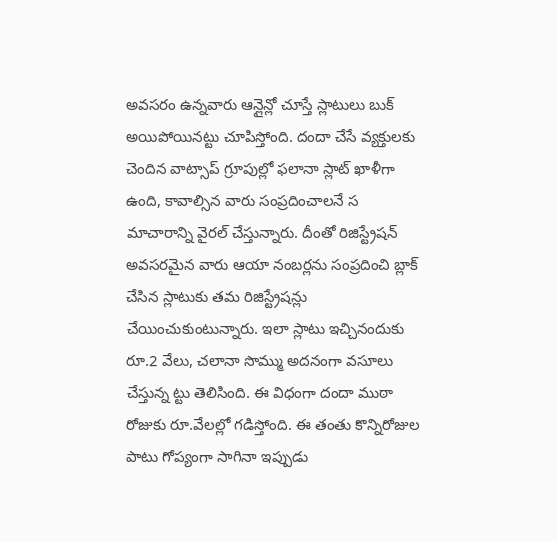అవసరం ఉన్నవారు ఆన్లైన్లో చూస్తే స్లాటులు బుక్ అయిపోయినట్టు చూపిస్తోంది. దందా చేసే వ్యక్తులకు చెందిన వాట్సాప్ గ్రూపుల్లో ఫలానా స్లాట్ ఖాళీగా ఉంది, కావాల్సిన వారు సంప్రదించాలనే స మాచారాన్ని వైరల్ చేస్తున్నారు. దీంతో రిజిస్ట్రేషన్ అవసరమైన వారు ఆయా నంబర్లను సంప్రదించి బ్లాక్ చేసిన స్లాటుకు తమ రిజిస్ట్రేషన్లు చేయించుకుంటున్నారు. ఇలా స్లాటు ఇచ్చినందుకు రూ.2 వేలు, చలానా సొమ్ము అదనంగా వసూలు చేస్తున్న ట్టు తెలిసింది. ఈ విధంగా దందా ముఠా రోజుకు రూ.వేలల్లో గడిస్తోంది. ఈ తంతు కొన్నిరోజుల పాటు గోప్యంగా సాగినా ఇప్పుడు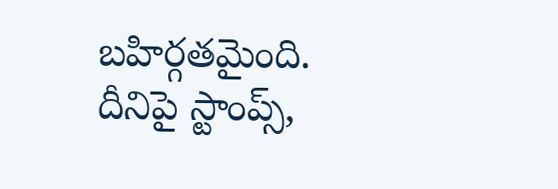బహిర్గతమైంది. దీనిపై స్టాంప్స్,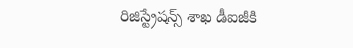రిజిస్ట్రేషన్స్ శాఖ డీఐజీకి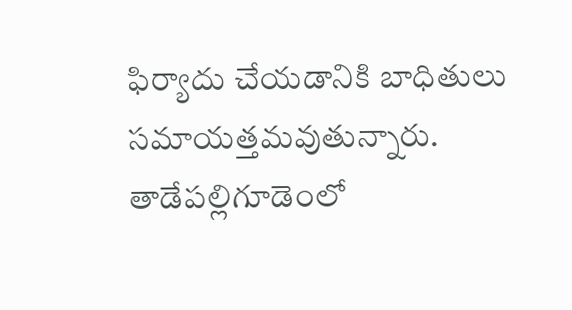ఫిర్యాదు చేయడానికి బాధితులు సమాయత్తమవుతున్నారు.
తాడేపల్లిగూడెంలో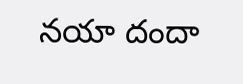నయా దందా